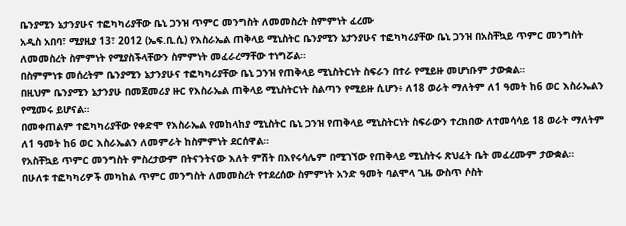ቤንያሚን ኔታንያሁና ተፎካካሪያቸው ቤኒ ጋንዝ ጥምር መንግስት ለመመስረት ስምምነት ፈረሙ
አዲስ አበባ፣ ሚያዚያ 13፣ 2012 (ኤፍ.ቢ.ሲ) የእስራኤል ጠቅላይ ሚኒስትር ቤንያሚን ኔታንያሁና ተፎካካሪያቸው ቤኒ ጋንዝ በአስቸኳይ ጥምር መንግስት ለመመስረት ስምምነት የሚያስችላቸውን ስምምነት መፈራረማቸው ተነግሯል።
በስምምነቱ መሰረትም ቤንያሚን ኔታንያሁና ተፎካካሪያቸው ቤኒ ጋንዝ የጠቅላይ ሚኒስትርነት ስፍራን በተራ የሚይዙ መሆነቡም ታውቋል።
በዚህም ቤንያሚን ኔታንያሁ በመጀመሪያ ዙር የእስራኤል ጠቅላይ ሚኒስትርነት ስልጣን የሚይዙ ሲሆን፥ ለ18 ወራት ማለትም ለ1 ዓመት ከ6 ወር እስራኤልን የሚመሩ ይሆናል።
በመቀጠልም ተፎካካሪያቸው የቀድሞ የእስራኤል የመከላከያ ሚኒስትር ቤኒ ጋንዝ የጠቅላይ ሚኒስትርነት ስፍራውን ተረክበው ለተመሳሳይ 18 ወራት ማለትም ለ1 ዓመት ከ6 ወር እስራኤልን ለመምራት ከስምምነት ደርሰዋል።
የአስቸኳይ ጥምር መንግስት ምስረታውም በትናንትናው እለት ምሽት በእየሩሳሌም በሚገኘው የጠቅላይ ሚኒስትሩ ጽህፈት ቤት መፈረሙም ታውቋል።
በሁለቱ ተፎካካሪዎች መካከል ጥምር መንግስት ለመመስረት የተደረሰው ስምምነት አንድ ዓመት ባልሞላ ጊዜ ውስጥ ሶስት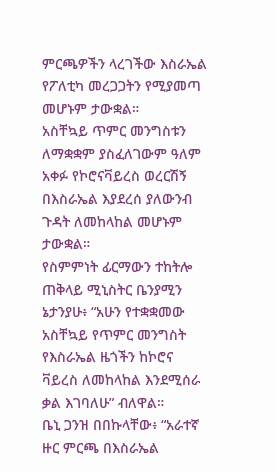ምርጫዎችን ላረገችው እስራኤል የፖለቲካ መረጋጋትን የሚያመጣ መሆኑም ታውቋል።
አስቸኳይ ጥምር መንግስቱን ለማቋቋም ያስፈለገውም ዓለም አቀፉ የኮሮናቫይረስ ወረርሽኝ በእስራኤል እያደረሰ ያለውንብ ጉዳት ለመከላከል መሆኑም ታውቋል።
የስምምነት ፊርማውን ተከትሎ ጠቅላይ ሚኒስትር ቤንያሚን ኔታንያሁ፥ “አሁን የተቋቋመው አስቸኳይ የጥምር መንግስት የእስራኤል ዜጎችን ከኮሮና ቫይረስ ለመከላከል እንደሚሰራ ቃል እገባለሁ” ብለዋል።
ቤኒ ጋንዝ በበኩላቸው፥ “አራተኛ ዙር ምርጫ በእስራኤል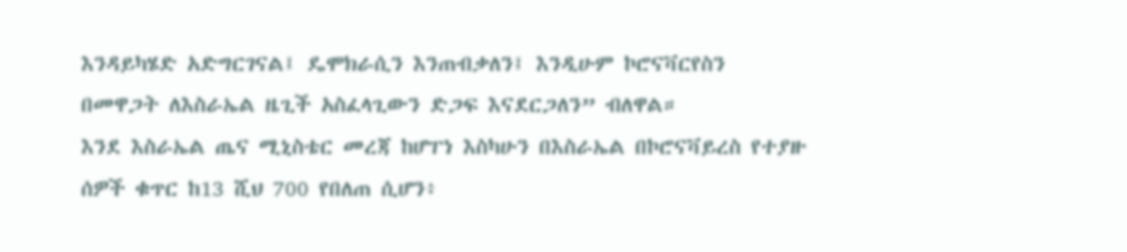እንዳይካሄድ አድግርገናል፤ ዴሞክራሲን እንጠብቃለን፤ እንዲሁም ኮሮናቫርየስን በመዋጋት ለእስራኤል ዜጊች አስፈላጊውን ድጋፍ እናደርጋለን” ብለዋል።
እንደ እስራኤል ጤና ሚኒስቴር መረጃ ከሆፐነ እስካሁን በእስራኤል በኮሮናቫይረስ የተያዙ ሰዎች ቁጥር ከ13 ሺህ 700 የበለጠ ሲሆን፥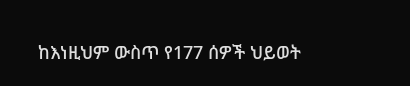ከእነዚህም ውስጥ የ177 ሰዎች ህይወት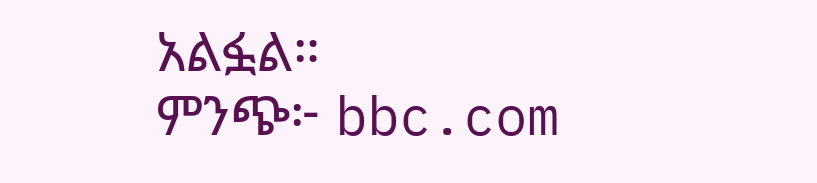አልፏል።
ምንጭ፦ bbc.com